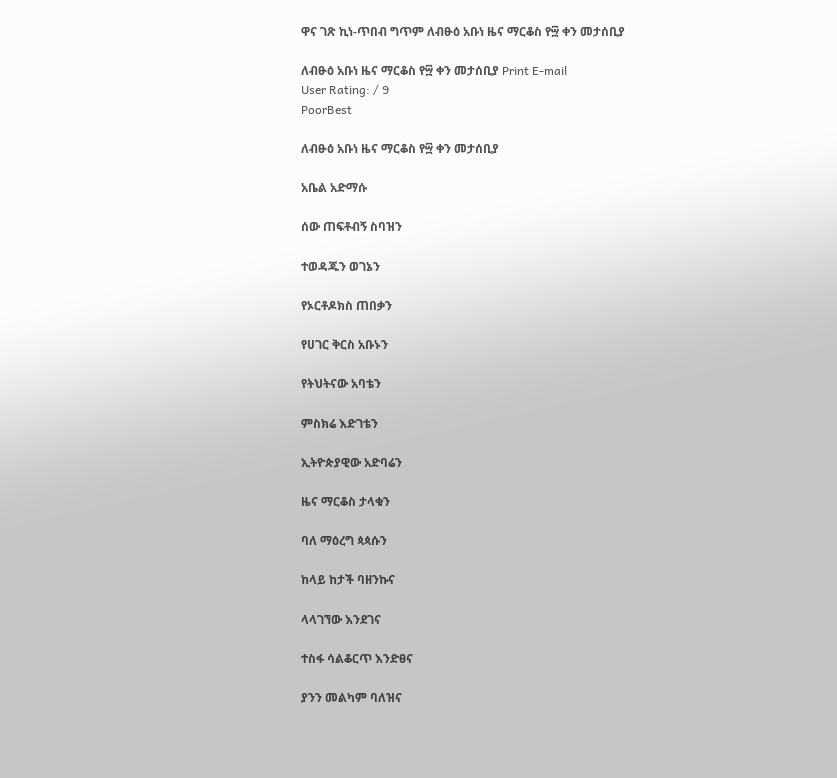ዋና ገጽ ኪነ-ጥበብ ግጥም ለብፁዕ አቡነ ዜና ማርቆስ የ፵ ቀን መታሰቢያ

ለብፁዕ አቡነ ዜና ማርቆስ የ፵ ቀን መታሰቢያ Print E-mail
User Rating: / 9
PoorBest

ለብፁዕ አቡነ ዜና ማርቆስ የ፵ ቀን መታሰቢያ

አቤል አድማሱ

ሰው ጠፍቶብኝ ስባዝን

ተወዳጁን ወገኔን

የኦርቶዶክስ ጠበቃን

የሀገር ቅርስ አቡኑን

የትህትናው አባቴን

ምስክሬ እድገቴን

ኢትዮጵያዊው አድባሬን

ዜና ማርቆስ ታላቁን

ባለ ማዕረግ ጳጳሱን

ከላይ ከታች ባዘንኩና

ላላገኘው እንደገና

ተስፋ ሳልቆርጥ እንድፀና

ያንን መልካም ባለዝና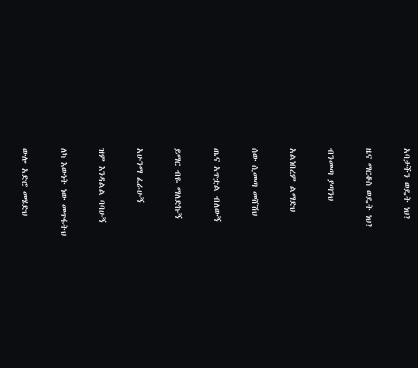አባታችን ወዴት ነህ?

ዜና ማርቆስ ወዴት ነህ?

ብንመጣ ያጣንህ

አልነበረም ልማድህ

ሰው ሲመጣ መሸሽህ

ጤና አጥቷል ብለውኝ

ይማር ብዬ ማለድኩኝ

አሁንማ ፈራሁኝ

ዝም እንዳልል ባባሁኝ

ለካ እውነት ነው መጥፋትህ

ውሎ አድሮ መሄድህ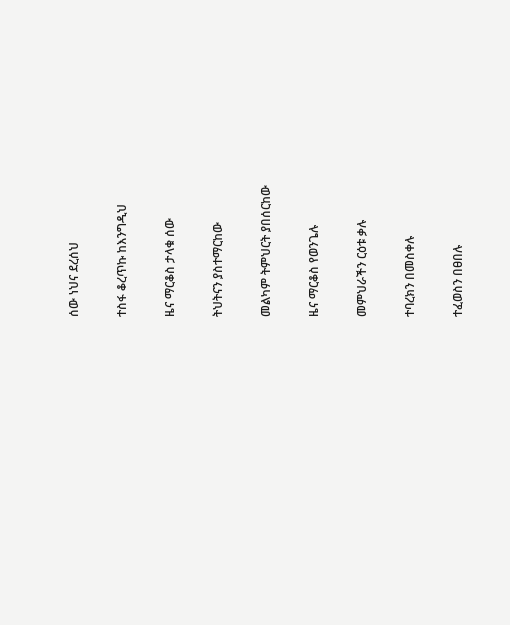ሰው ነህና ደረሰህ

ተስፋ ቆረጥኩ ከእንግዲህ

ዜና ማርቆስ ታላቁ ሰው

ትህትናን ያስተማርከው

መልካም ትምህርት ያበሰርከው

ዜና ማርቆስ የወንጌሉ

መምህራችን ርዕቱ ቃሉ

ተባረክን በመስቀሉ

ተፈወስን በፀበሉ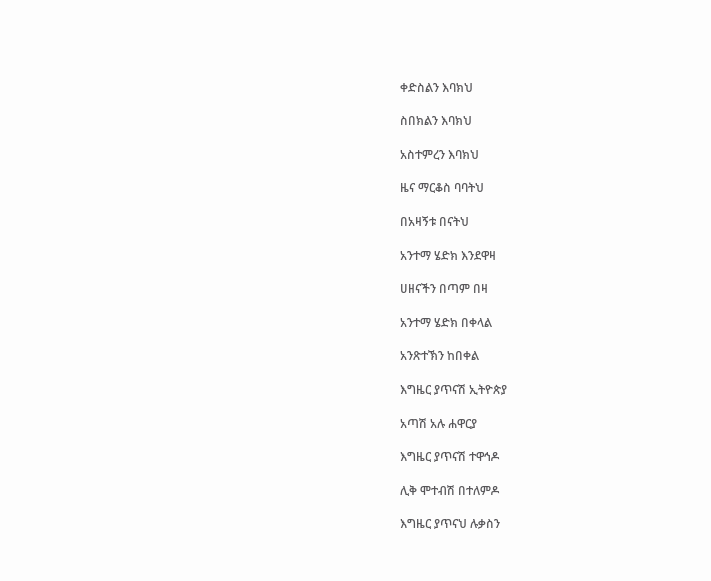ቀድስልን እባክህ

ስበክልን እባክህ

አስተምረን እባክህ

ዜና ማርቆስ ባባትህ

በአዛኝቱ በናትህ

አንተማ ሄድክ እንደዋዛ

ሀዘናችን በጣም በዛ

አንተማ ሄድክ በቀላል

አንጽተኽን ከበቀል

እግዜር ያጥናሽ ኢትዮጵያ

አጣሽ አሉ ሐዋርያ

እግዜር ያጥናሽ ተዋኅዶ

ሊቅ ሞተብሽ በተለምዶ

እግዜር ያጥናህ ሉቃስን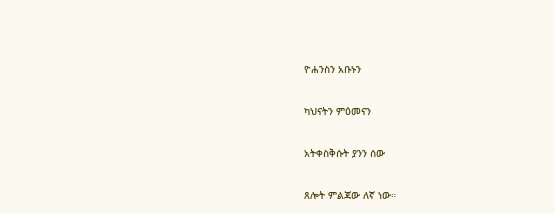ዮሐንስን አቡኑን

ካህናትን ምዕመናን

አትቀስቅሱት ያንን ሰው

ጸሎት ምልጃው ለኛ ነው።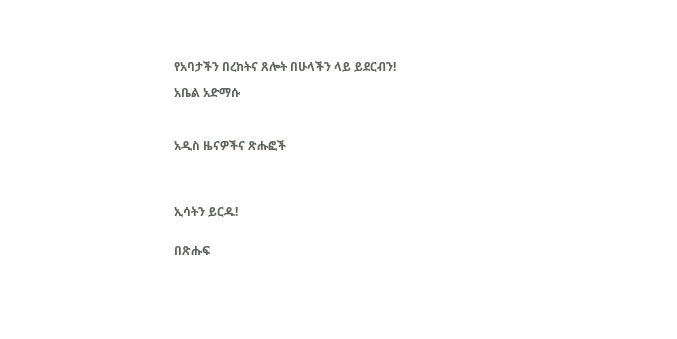የአባታችን በረከትና ጸሎት በሁላችን ላይ ይደርብን!

አቤል አድማሱ



አዲስ ዜናዎችና ጽሑፎች




ኢሳትን ይርዱ!


በጽሑፍ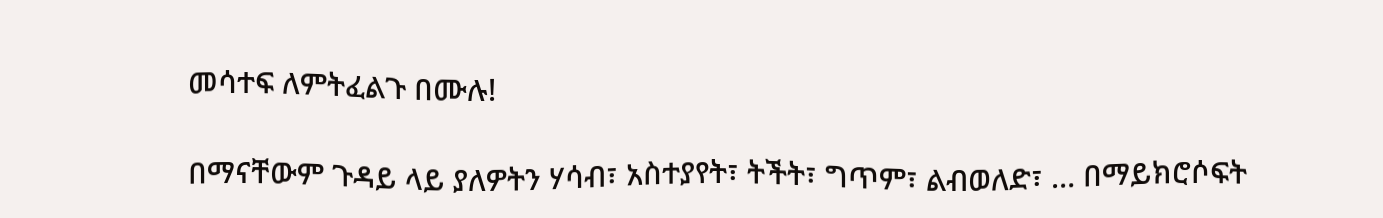መሳተፍ ለምትፈልጉ በሙሉ!

በማናቸውም ጉዳይ ላይ ያለዎትን ሃሳብ፣ አስተያየት፣ ትችት፣ ግጥም፣ ልብወለድ፣ … በማይክሮሶፍት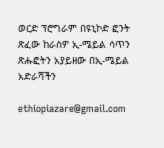ወርድ ፕሮግራም በዩኒኮድ ፎንት ጽፈው ከራስዎ ኢ-ሜይል ሳጥን ጽሑፎትን አያይዘው በኢ-ሜይል አድራሻችን

ethiopiazare@gmail.com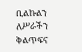ቢልኩልን ለሥራችን ቅልጥፍና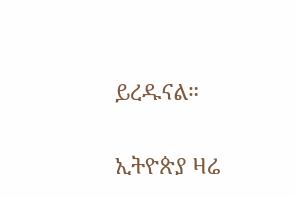ይረዱናል።

ኢትዮጵያ ዛሬ